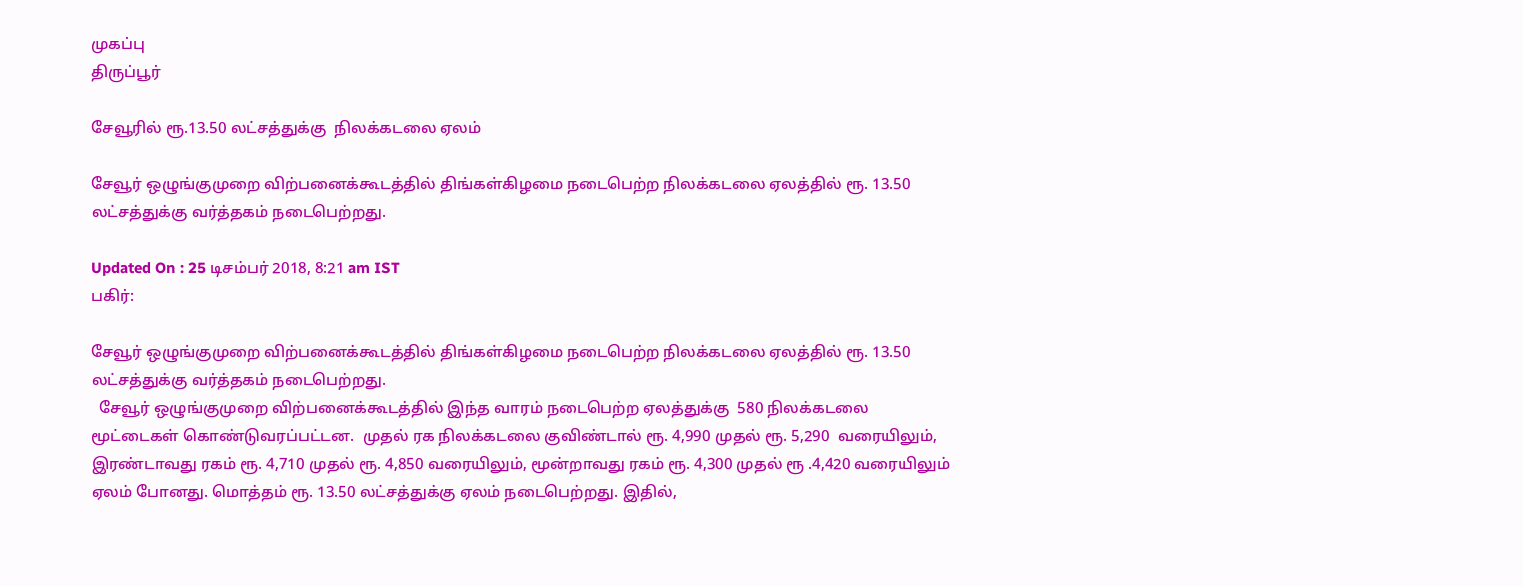முகப்பு
திருப்பூர்

சேவூரில் ரூ.13.50 லட்சத்துக்கு  நிலக்கடலை ஏலம்

சேவூர் ஒழுங்குமுறை விற்பனைக்கூடத்தில் திங்கள்கிழமை நடைபெற்ற நிலக்கடலை ஏலத்தில் ரூ. 13.50 லட்சத்துக்கு வர்த்தகம் நடைபெற்றது.

Updated On : 25 டிசம்பர் 2018, 8:21 am IST
பகிர்:

சேவூர் ஒழுங்குமுறை விற்பனைக்கூடத்தில் திங்கள்கிழமை நடைபெற்ற நிலக்கடலை ஏலத்தில் ரூ. 13.50 லட்சத்துக்கு வர்த்தகம் நடைபெற்றது.
  சேவூர் ஒழுங்குமுறை விற்பனைக்கூடத்தில் இந்த வாரம் நடைபெற்ற ஏலத்துக்கு  580 நிலக்கடலை மூட்டைகள் கொண்டுவரப்பட்டன.  முதல் ரக நிலக்கடலை குவிண்டால் ரூ. 4,990 முதல் ரூ. 5,290  வரையிலும், இரண்டாவது ரகம் ரூ. 4,710 முதல் ரூ. 4,850 வரையிலும், மூன்றாவது ரகம் ரூ. 4,300 முதல் ரூ .4,420 வரையிலும் ஏலம் போனது. மொத்தம் ரூ. 13.50 லட்சத்துக்கு ஏலம் நடைபெற்றது. இதில்,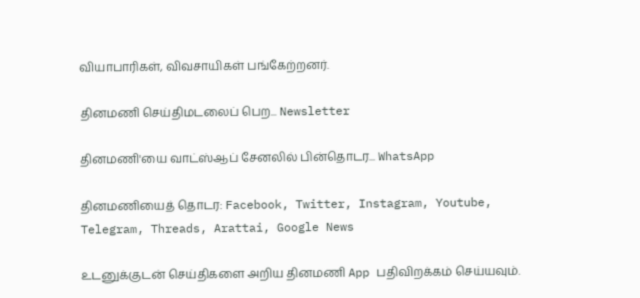வியாபாரிகள், விவசாயிகள் பங்கேற்றனர்.

தினமணி செய்திமடலைப் பெற... Newsletter

தினமணி'யை வாட்ஸ்ஆப் சேனலில் பின்தொடர... WhatsApp

தினமணியைத் தொடர: Facebook, Twitter, Instagram, Youtube, Telegram, Threads, Arattai, Google News

உடனுக்குடன் செய்திகளை அறிய தினமணி App பதிவிறக்கம் செய்யவும்.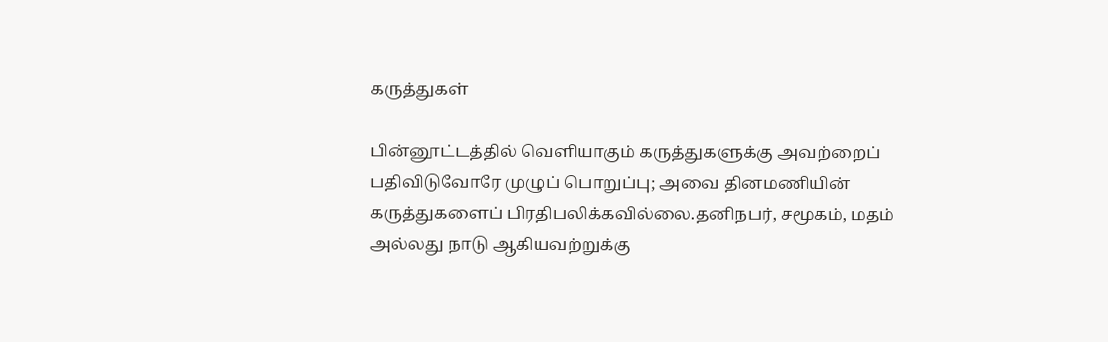கருத்துகள்

பின்னூட்டத்தில் வெளியாகும் கருத்துகளுக்கு அவற்றைப் பதிவிடுவோரே முழுப் பொறுப்பு; அவை தினமணியின் கருத்துகளைப் பிரதிபலிக்கவில்லை.தனிநபர், சமூகம், மதம் அல்லது நாடு ஆகியவற்றுக்கு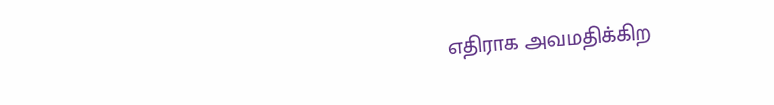எதிராக அவமதிக்கிற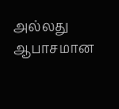அல்லது ஆபாசமான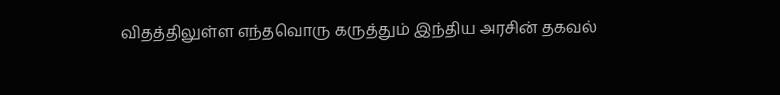விதத்திலுள்ள எந்தவொரு கருத்தும் இந்திய அரசின் தகவல்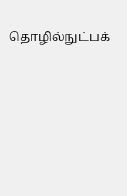தொழில்நுட்பக்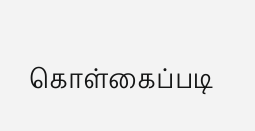கொள்கைப்படி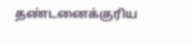தண்டனைக்குரிய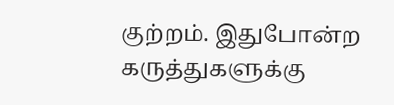குற்றம். இதுபோன்ற கருத்துகளுக்கு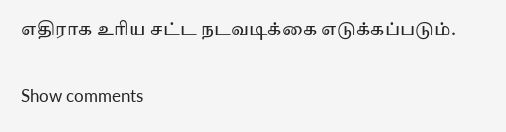எதிராக உரிய சட்ட நடவடிக்கை எடுக்கப்படும்.

Show comments